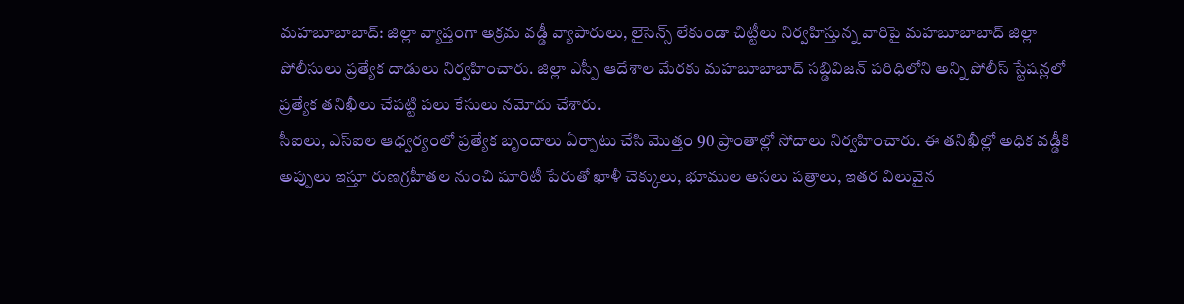మహబూబాబాద్: జిల్లా వ్యాప్తంగా అక్రమ వడ్డీ వ్యాపారులు, లైసెన్స్ లేకుండా చిట్టీలు నిర్వహిస్తున్న వారిపై మహబూబాబాద్ జిల్లా పోలీసులు ప్రత్యేక దాడులు నిర్వహించారు. జిల్లా ఎస్పీ ఆదేశాల మేరకు మహబూబాబాద్ సబ్డివిజన్ పరిధిలోని అన్ని పోలీస్ స్టేషన్లలో ప్రత్యేక తనిఖీలు చేపట్టి పలు కేసులు నమోదు చేశారు.
సీఐలు, ఎస్ఐల ఆధ్వర్యంలో ప్రత్యేక బృందాలు ఏర్పాటు చేసి మొత్తం 90 ప్రాంతాల్లో సోదాలు నిర్వహించారు. ఈ తనిఖీల్లో అధిక వడ్డీకి అప్పులు ఇస్తూ రుణగ్రహీతల నుంచి షూరిటీ పేరుతో ఖాళీ చెక్కులు, భూముల అసలు పత్రాలు, ఇతర విలువైన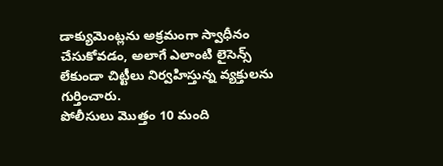డాక్యుమెంట్లను అక్రమంగా స్వాధీనం చేసుకోవడం, అలాగే ఎలాంటి లైసెన్స్ లేకుండా చిట్టీలు నిర్వహిస్తున్న వ్యక్తులను గుర్తించారు.
పోలీసులు మొత్తం 10 మంది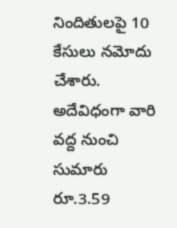నిందితులపై 10 కేసులు నమోదు చేశారు. అదేవిధంగా వారి వద్ద నుంచి సుమారు రూ.3.59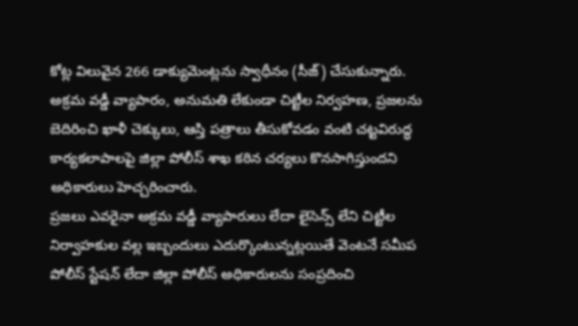కోట్ల విలువైన 266 డాక్యుమెంట్లను స్వాధీనం (సీజ్) చేసుకున్నారు.
అక్రమ వడ్డీ వ్యాపారం, అనుమతి లేకుండా చిట్టీల నిర్వహణ, ప్రజలను బెదిరించి ఖాళీ చెక్కులు, ఆస్తి పత్రాలు తీసుకోవడం వంటి చట్టవిరుద్ధ కార్యకలాపాలపై జిల్లా పోలీస్ శాఖ కఠిన చర్యలు కొనసాగిస్తుందని అధికారులు హెచ్చరించారు.
ప్రజలు ఎవరైనా అక్రమ వడ్డీ వ్యాపారులు లేదా లైసెన్స్ లేని చిట్టీల నిర్వాహకుల వల్ల ఇబ్బందులు ఎదుర్కొంటున్నట్లయితే వెంటనే సమీప పోలీస్ స్టేషన్ లేదా జిల్లా పోలీస్ అధికారులను సంప్రదించి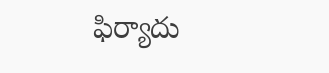ఫిర్యాదు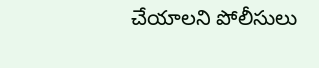చేయాలని పోలీసులు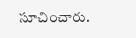సూచించారు.